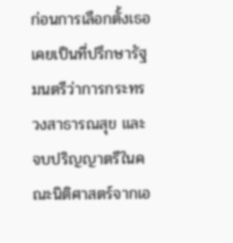ก่อนการเลือกตั้งเธอเคยเป็นที่ปรึกษารัฐมนตรีว่าการกระทรวงสาธารณสุข และจบปริญญาตรีในคณะนิติศาสตร์จากเอ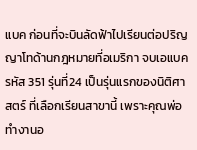แบค ก่อนที่จะบินลัดฟ้าไปเรียนต่อปริญญาโทด้านกฎหมายที่อเมริกา จบเอแบครหัส 351 รุ่นที่24 เป็นรุ่นแรกของนิติศาสตร์ ที่เลือกเรียนสาขานี้ เพราะคุณพ่อทำงานอ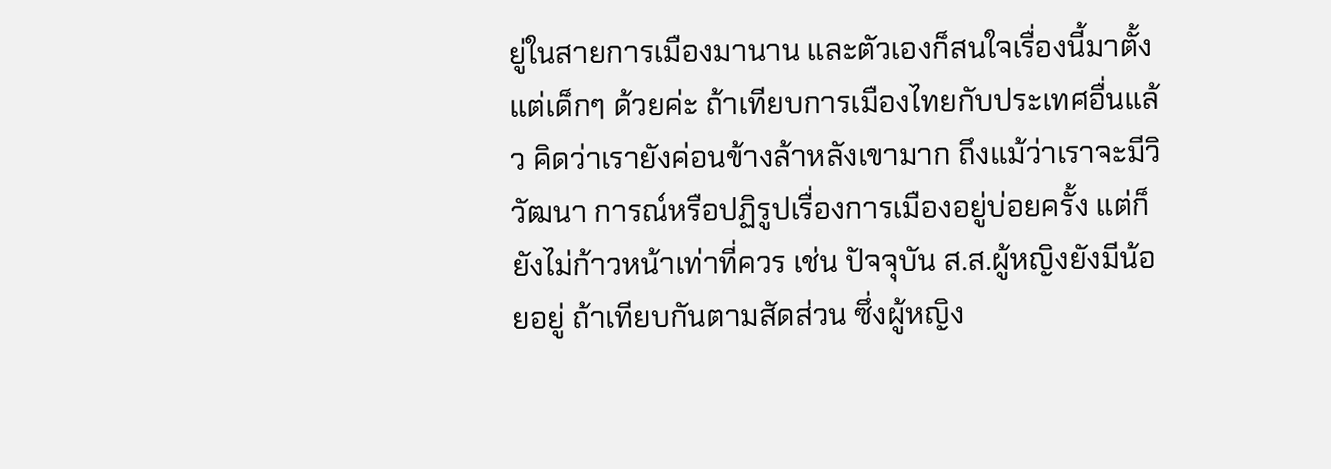ยู่ในสายการเมืองมานาน และตัวเองก็สนใจเรื่องนี้มาตั้งแต่เด็กๆ ด้วยค่ะ ถ้าเทียบการเมืองไทยกับประเทศอื่นแล้ว คิดว่าเรายังค่อนข้างล้าหลังเขามาก ถึงแม้ว่าเราจะมีวิวัฒนา การณ์หรือปฏิรูปเรื่องการเมืองอยู่บ่อยครั้ง แต่ก็ยังไม่ก้าวหน้าเท่าที่ควร เช่น ปัจจุบัน ส.ส.ผู้หญิงยังมีน้อยอยู่ ถ้าเทียบกันตามสัดส่วน ซึ่งผู้หญิง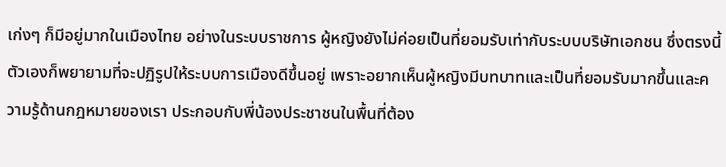เก่งๆ ก็มีอยู่มากในเมืองไทย อย่างในระบบราชการ ผู้หญิงยังไม่ค่อยเป็นที่ยอมรับเท่ากับระบบบริษัทเอกชน ซึ่งตรงนี้ตัวเองก็พยายามที่จะปฏิรูปให้ระบบการเมืองดีขึ้นอยู่ เพราะอยากเห็นผู้หญิงมีบทบาทและเป็นที่ยอมรับมากขึ้นและความรู้ด้านกฎหมายของเรา ประกอบกับพี่น้องประชาชนในพื้นที่ต้อง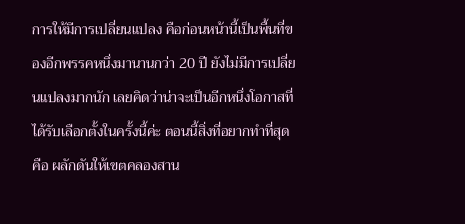การให้มีการเปลี่ยนแปลง คือก่อนหน้านี้เป็นพื้นที่ของอีกพรรคหนึ่งมานานกว่า 20 ปี ยังไม่มีการเปลี่ยนแปลงมากนัก เลยคิดว่าน่าจะเป็นอีกหนึ่งโอกาสที่ได้รับเลือกตั้งในครั้งนี้ค่ะ ตอนนี้สิ่งที่อยากทำที่สุดคือ ผลักดันให้เขตคลองสาน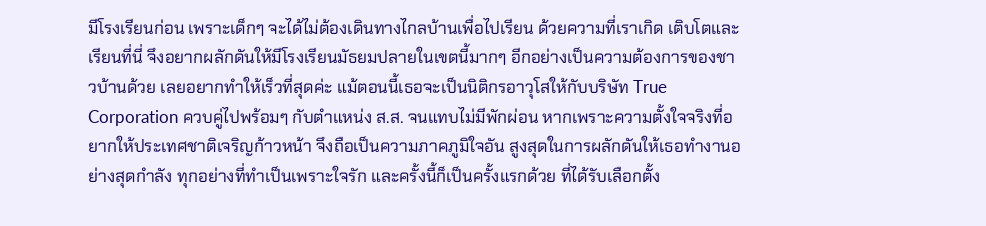มีโรงเรียนก่อน เพราะเด็กๆ จะได้ไม่ต้องเดินทางไกลบ้านเพื่อไปเรียน ด้วยความที่เราเกิด เติบโตและเรียนที่นี่ จึงอยากผลักดันให้มีโรงเรียนมัธยมปลายในเขตนี้มากๆ อีกอย่างเป็นความต้องการของชาวบ้านด้วย เลยอยากทำให้เร็วที่สุดค่ะ แม้ตอนนี้เธอจะเป็นนิติกรอาวุโสให้กับบริษัท True Corporation ควบคู่ไปพร้อมๆ กับตำแหน่ง ส.ส. จนแทบไม่มีพักผ่อน หากเพราะความตั้งใจจริงที่อยากให้ประเทศชาติเจริญก้าวหน้า จึงถือเป็นความภาคภูมิใจอัน สูงสุดในการผลักดันให้เธอทำงานอย่างสุดกำลัง ทุกอย่างที่ทำเป็นเพราะใจรัก และครั้งนี้ก็เป็นครั้งแรกด้วย ที่ได้รับเลือกตั้ง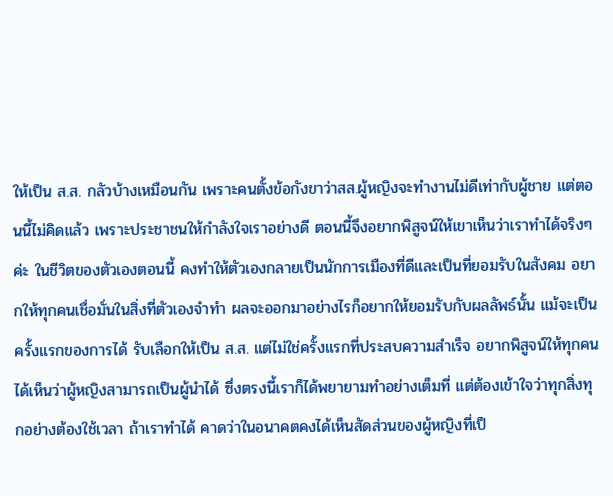ให้เป็น ส.ส. กลัวบ้างเหมือนกัน เพราะคนตั้งข้อกังขาว่าสส.ผู้หญิงจะทำงานไม่ดีเท่ากับผู้ชาย แต่ตอนนี้ไม่คิดแล้ว เพราะประชาชนให้กำลังใจเราอย่างดี ตอนนี้จึงอยากพิสูจน์ให้เขาเห็นว่าเราทำได้จริงๆ ค่ะ ในชีวิตของตัวเองตอนนี้ คงทำให้ตัวเองกลายเป็นนักการเมืองที่ดีและเป็นที่ยอมรับในสังคม อยากให้ทุกคนเชื่อมั่นในสิ่งที่ตัวเองจำทำ ผลจะออกมาอย่างไรก็อยากให้ยอมรับกับผลลัพธ์นั้น แม้จะเป็นครั้งแรกของการได้ รับเลือกให้เป็น ส.ส. แต่ไม่ใช่ครั้งแรกที่ประสบความสำเร็จ อยากพิสูจน์ให้ทุกคนได้เห็นว่าผู้หญิงสามารถเป็นผู้นำได้ ซึ่งตรงนี้เราก็ได้พยายามทำอย่างเต็มที่ แต่ต้องเข้าใจว่าทุกสิ่งทุกอย่างต้องใช้เวลา ถ้าเราทำได้ คาดว่าในอนาคตคงได้เห็นสัดส่วนของผู้หญิงที่เป็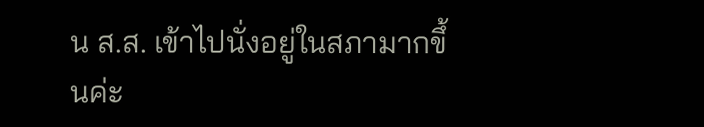น ส.ส. เข้าไปนั่งอยู่ในสภามากขึ้นค่ะ